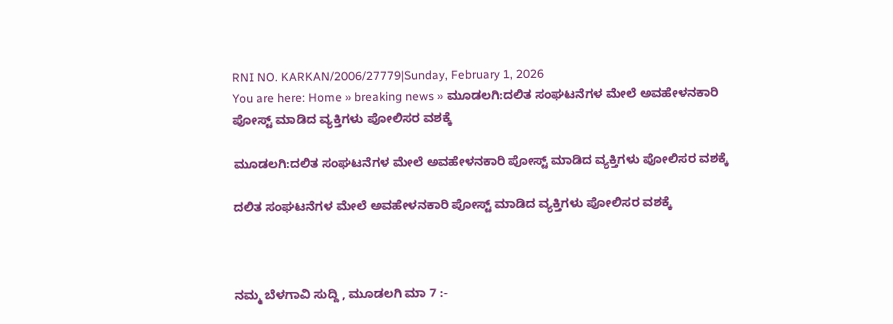RNI NO. KARKAN/2006/27779|Sunday, February 1, 2026
You are here: Home » breaking news » ಮೂಡಲಗಿ:ದಲಿತ ಸಂಘಟನೆಗಳ ಮೇಲೆ ಅವಹೇಳನಕಾರಿ ಪೋಸ್ಟ್ ಮಾಡಿದ ವ್ಯಕ್ತಿಗಳು ಪೋಲಿಸರ ವಶಕ್ಕೆ

ಮೂಡಲಗಿ:ದಲಿತ ಸಂಘಟನೆಗಳ ಮೇಲೆ ಅವಹೇಳನಕಾರಿ ಪೋಸ್ಟ್ ಮಾಡಿದ ವ್ಯಕ್ತಿಗಳು ಪೋಲಿಸರ ವಶಕ್ಕೆ

ದಲಿತ ಸಂಘಟನೆಗಳ ಮೇಲೆ ಅವಹೇಳನಕಾರಿ ಪೋಸ್ಟ್ ಮಾಡಿದ ವ್ಯಕ್ತಿಗಳು ಪೋಲಿಸರ ವಶಕ್ಕೆ



ನಮ್ಮ ಬೆಳಗಾವಿ ಸುದ್ದಿ , ಮೂಡಲಗಿ ಮಾ 7 :-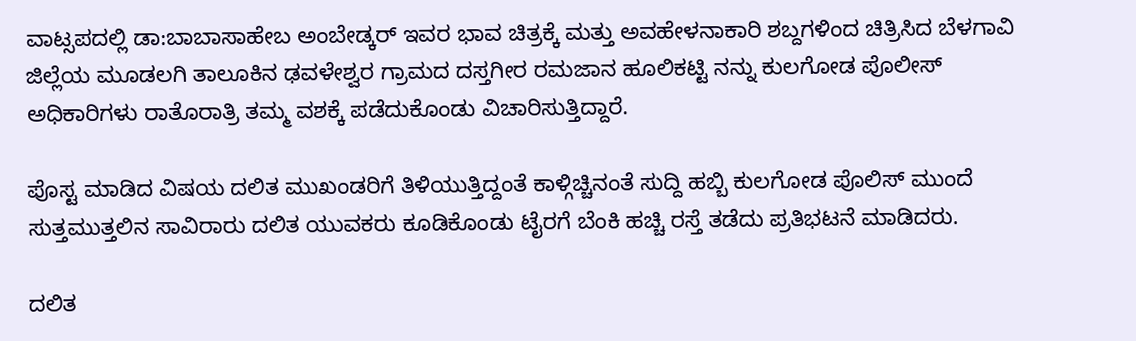ವಾಟ್ಸಪದಲ್ಲಿ ಡಾ:ಬಾಬಾಸಾಹೇಬ ಅಂಬೇಡ್ಕರ್ ಇವರ ಭಾವ ಚಿತ್ರಕ್ಕೆ ಮತ್ತು ಅವಹೇಳನಾಕಾರಿ ಶಬ್ದಗಳಿಂದ ಚಿತ್ರಿಸಿದ ಬೆಳಗಾವಿ ಜಿಲ್ಲೆಯ ಮೂಡಲಗಿ ತಾಲೂಕಿನ ಢವಳೇಶ್ವರ ಗ್ರಾಮದ ದಸ್ತಗೀರ ರಮಜಾನ ಹೂಲಿಕಟ್ಟಿ ನನ್ನು ಕುಲಗೋಡ ಪೊಲೀಸ್ ಅಧಿಕಾರಿಗಳು ರಾತೊರಾತ್ರಿ ತಮ್ಮ ವಶಕ್ಕೆ ಪಡೆದುಕೊಂಡು ವಿಚಾರಿಸುತ್ತಿದ್ದಾರೆ.

ಪೊಸ್ಟ ಮಾಡಿದ ವಿಷಯ ದಲಿತ ಮುಖಂಡರಿಗೆ ತಿಳಿಯುತ್ತಿದ್ದಂತೆ ಕಾಳ್ಗಿಚ್ಚಿನಂತೆ ಸುದ್ದಿ ಹಬ್ಬಿ ಕುಲಗೋಡ ಪೊಲಿಸ್ ಮುಂದೆ ಸುತ್ತಮುತ್ತಲಿನ ಸಾವಿರಾರು ದಲಿತ ಯುವಕರು ಕೂಡಿಕೊಂಡು ಟೈರಗೆ ಬೆಂಕಿ ಹಚ್ಚಿ ರಸ್ತೆ ತಡೆದು ಪ್ರತಿಭಟನೆ ಮಾಡಿದರು.

ದಲಿತ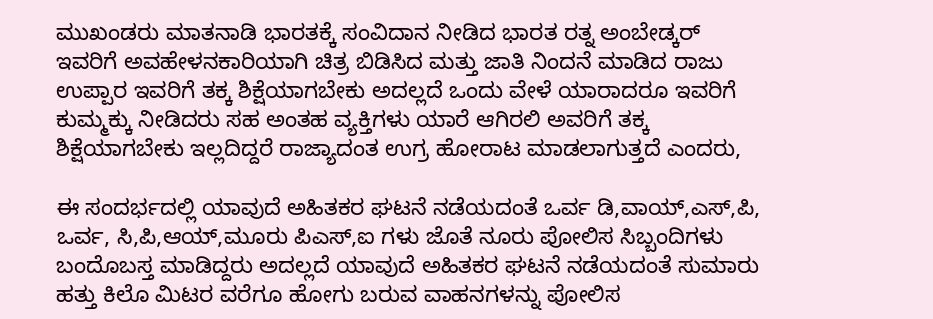ಮುಖಂಡರು ಮಾತನಾಡಿ ಭಾರತಕ್ಕೆ ಸಂವಿದಾನ ನೀಡಿದ ಭಾರತ ರತ್ನ ಅಂಬೇಡ್ಕರ್ ಇವರಿಗೆ ಅವಹೇಳನಕಾರಿಯಾಗಿ ಚಿತ್ರ ಬಿಡಿಸಿದ ಮತ್ತು ಜಾತಿ ನಿಂದನೆ ಮಾಡಿದ ರಾಜು ಉಪ್ಪಾರ ಇವರಿಗೆ ತಕ್ಕ ಶಿಕ್ಷೆಯಾಗಬೇಕು ಅದಲ್ಲದೆ ಒಂದು ವೇಳೆ ಯಾರಾದರೂ ಇವರಿಗೆ ಕುಮ್ಮಕ್ಕು ನೀಡಿದರು ಸಹ ಅಂತಹ ವ್ಯಕ್ತಿಗಳು ಯಾರೆ ಆಗಿರಲಿ ಅವರಿಗೆ ತಕ್ಕ ಶಿಕ್ಷೆಯಾಗಬೇಕು ಇಲ್ಲದಿದ್ದರೆ ರಾಜ್ಯಾದಂತ ಉಗ್ರ ಹೋರಾಟ ಮಾಡಲಾಗುತ್ತದೆ ಎಂದರು,

ಈ ಸಂದರ್ಭದಲ್ಲಿ ಯಾವುದೆ ಅಹಿತಕರ ಘಟನೆ ನಡೆಯದಂತೆ ಒರ್ವ ಡಿ,ವಾಯ್,ಎಸ್,ಪಿ, ಒರ್ವ, ಸಿ,ಪಿ,ಆಯ್,ಮೂರು ಪಿಎಸ್,ಐ ಗಳು ಜೊತೆ ನೂರು ಪೋಲಿಸ ಸಿಬ್ಬಂದಿಗಳು ಬಂದೊಬಸ್ತ ಮಾಡಿದ್ದರು ಅದಲ್ಲದೆ ಯಾವುದೆ ಅಹಿತಕರ ಘಟನೆ ನಡೆಯದಂತೆ ಸುಮಾರು ಹತ್ತು ಕಿಲೊ ಮಿಟರ ವರೆಗೂ ಹೋಗು ಬರುವ ವಾಹನಗಳನ್ನು ಪೋಲಿಸ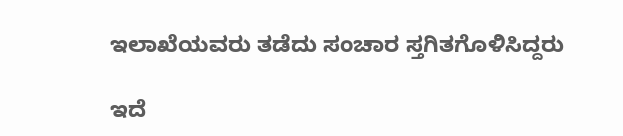ಇಲಾಖೆಯವರು ತಡೆದು ಸಂಚಾರ ಸ್ತಗಿತಗೊಳಿಸಿದ್ದರು

ಇದೆ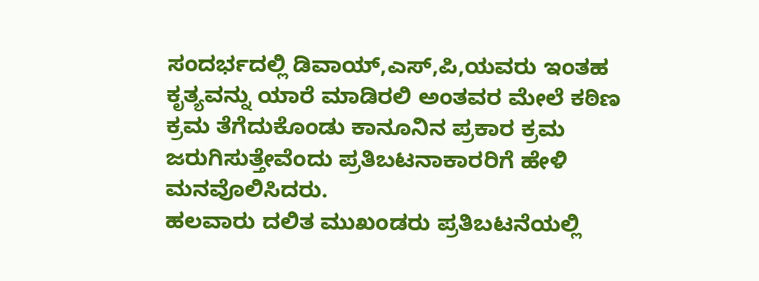ಸಂದರ್ಭದಲ್ಲಿ ಡಿವಾಯ್,ಎಸ್,ಪಿ,ಯವರು ಇಂತಹ ಕೃತ್ಯವನ್ನು ಯಾರೆ ಮಾಡಿರಲಿ ಅಂತವರ ಮೇಲೆ ಕಠಿಣ ಕ್ರಮ ತೆಗೆದುಕೊಂಡು ಕಾನೂನಿನ ಪ್ರಕಾರ ಕ್ರಮ ಜರುಗಿಸುತ್ತೇವೆಂದು ಪ್ರತಿಬಟನಾಕಾರರಿಗೆ ಹೇಳಿ ಮನವೊಲಿಸಿದರು.
ಹಲವಾರು ದಲಿತ ಮುಖಂಡರು ಪ್ರತಿಬಟನೆಯಲ್ಲಿ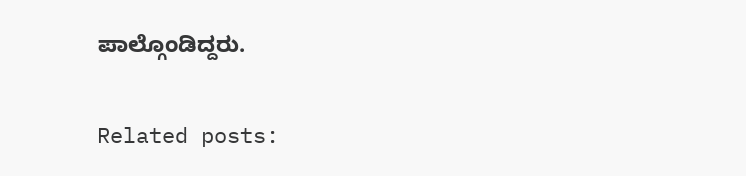ಪಾಲ್ಗೊಂಡಿದ್ದರು.

Related posts: